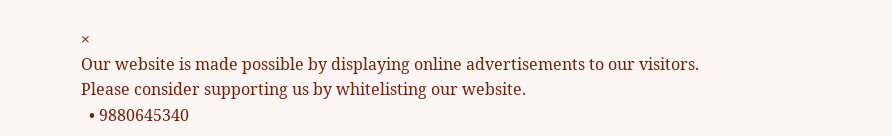×
Our website is made possible by displaying online advertisements to our visitors. Please consider supporting us by whitelisting our website.
  • 9880645340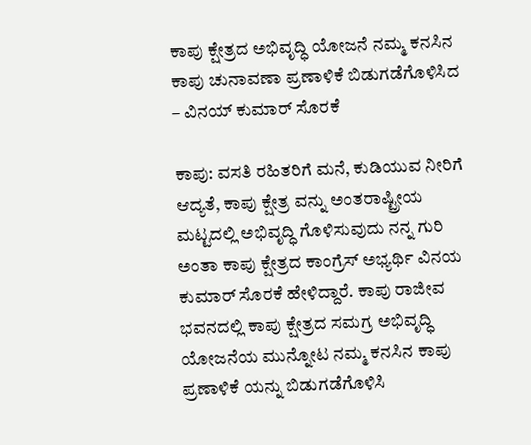ಕಾಪು ಕ್ಷೇತ್ರದ ಅಭಿವೃದ್ಧಿ ಯೋಜನೆ ನಮ್ಮ ಕನಸಿನ ಕಾಪು ಚುನಾವಣಾ ಪ್ರಣಾಳಿಕೆ ಬಿಡುಗಡೆಗೊಳಿಸಿದ – ವಿನಯ್ ಕುಮಾರ್ ಸೊರಕೆ

ಕಾಪು: ವಸತಿ ರಹಿತರಿಗೆ ಮನೆ, ಕುಡಿಯುವ ನೀರಿಗೆ ಆದ್ಯತೆ, ಕಾಪು ಕ್ಷೇತ್ರ ವನ್ನು ಅಂತರಾಷ್ಟ್ರೀಯ ಮಟ್ಟದಲ್ಲಿ ಅಭಿವೃದ್ಧಿ ಗೊಳಿಸುವುದು ನನ್ನ ಗುರಿ ಅಂತಾ ಕಾಪು ಕ್ಷೇತ್ರದ ಕಾಂಗ್ರೆಸ್ ಅಭ್ಯರ್ಥಿ ವಿನಯ ಕುಮಾರ್ ಸೊರಕೆ ಹೇಳಿದ್ದಾರೆ. ಕಾಪು ರಾಜೀವ ಭವನದಲ್ಲಿ ಕಾಪು ಕ್ಷೇತ್ರದ ಸಮಗ್ರ ಅಭಿವೃದ್ಧಿ ಯೋಜನೆಯ ಮುನ್ನೋಟ ನಮ್ಮ ಕನಸಿನ ಕಾಪು ಪ್ರಣಾಳಿಕೆ ಯನ್ನು ಬಿಡುಗಡೆಗೊಳಿಸಿ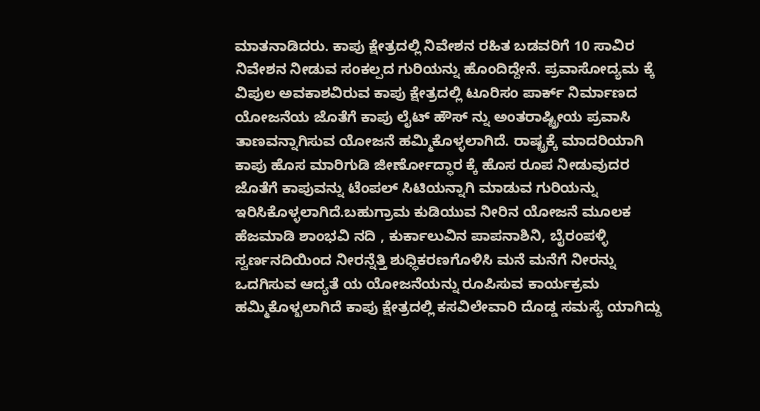ಮಾತನಾಡಿದರು. ಕಾಪು ಕ್ಷೇತ್ರದಲ್ಲಿ ನಿವೇಶನ ರಹಿತ ಬಡವರಿಗೆ 10 ಸಾವಿರ ನಿವೇಶನ ನೀಡುವ ಸಂಕಲ್ಪದ ಗುರಿಯನ್ನು ಹೊಂದಿದ್ದೇನೆ. ಪ್ರವಾಸೋದ್ಯಮ ಕ್ಕೆ ವಿಪುಲ ಅವಕಾಶವಿರುವ ಕಾಪು ಕ್ಷೇತ್ರದಲ್ಲಿ ಟೂರಿಸಂ ಪಾರ್ಕ್ ನಿರ್ಮಾಣದ ಯೋಜನೆಯ ಜೊತೆಗೆ ಕಾಪು ಲೈಟ್ ಹೌಸ್ ನ್ನು ಅಂತರಾಷ್ಟ್ರೀಯ ಪ್ರವಾಸಿ ತಾಣವನ್ನಾಗಿಸುವ ಯೋಜನೆ ಹಮ್ಮಿಕೊಳ್ಳಲಾಗಿದೆ. ರಾಷ್ಟ್ರಕ್ಕೆ ಮಾದರಿಯಾಗಿ ಕಾಪು ಹೊಸ ಮಾರಿಗುಡಿ ಜೀರ್ಣೋದ್ಧಾರ ಕ್ಕೆ ಹೊಸ ರೂಪ ನೀಡುವುದರ ಜೊತೆಗೆ ಕಾಪುವನ್ನು ಟೆಂಪಲ್ ಸಿಟಿಯನ್ನಾಗಿ ಮಾಡುವ ಗುರಿಯನ್ನು ಇರಿಸಿಕೊಳ್ಳಲಾಗಿದೆ.ಬಹುಗ್ರಾಮ ಕುಡಿಯುವ ನೀರಿನ‌ ಯೋಜನೆ ಮೂಲಕ ಹೆಜಮಾಡಿ ಶಾಂಭವಿ ನದಿ , ಕುರ್ಕಾಲುವಿನ ಪಾಪನಾಶಿನಿ, ಬೈರಂಪಳ್ಳಿ ಸ್ವರ್ಣನದಿಯಿಂದ ನೀರನ್ನೆತ್ತಿ ಶುಧ್ಧಿಕರಣಗೊಳಿಸಿ ಮನೆ ಮನೆಗೆ ನೀರನ್ನು ಒದಗಿಸುವ ಆದ್ಯತೆ ಯ ಯೋಜನೆಯನ್ನು ರೂಪಿಸುವ ಕಾರ್ಯಕ್ರಮ ಹಮ್ಮಿಕೊಳ್ಖಲಾಗಿದೆ‌ ಕಾಪು ಕ್ಷೇತ್ರದಲ್ಲಿ ಕಸವಿಲೇವಾರಿ ದೊಡ್ಡ ಸಮಸ್ಯೆ ಯಾಗಿದ್ದು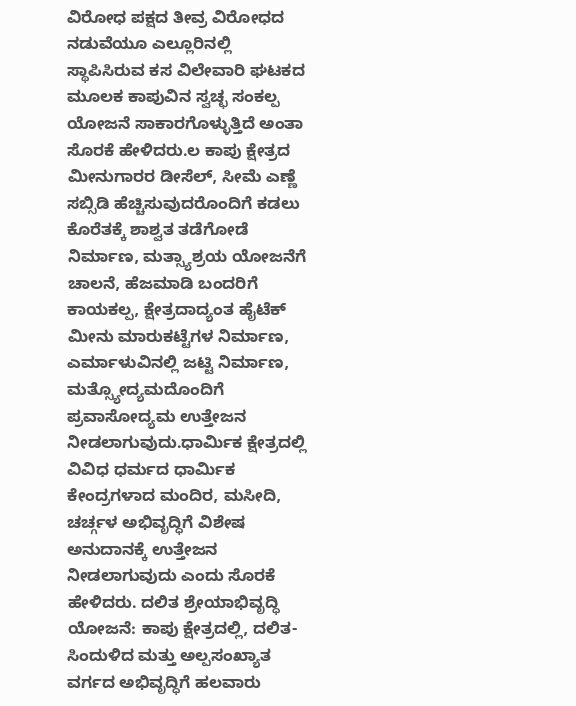ವಿರೋಧ ಪಕ್ಷದ ತೀವ್ರ ವಿರೋಧದ ನಡುವೆಯೂ ಎಲ್ಲೂರಿನಲ್ಲಿ ಸ್ಥಾಪಿಸಿರುವ ಕಸ ವಿಲೇವಾರಿ ಘಟಕದ ಮೂಲಕ ಕಾಪುವಿನ ಸ್ವಚ್ಛ ಸಂಕಲ್ಪ ಯೋಜನೆ ಸಾಕಾರಗೊಳ್ಳುತ್ತಿದೆ ಅಂತಾ ಸೊರಕೆ ಹೇಳಿದರು.ಲ ಕಾಪು ಕ್ಷೇತ್ರದ ಮೀನುಗಾರರ ಡೀಸೆಲ್, ಸೀಮೆ ಎಣ್ಣೆ ಸಬ್ಸಿಡಿ ಹೆಚ್ಚಿಸುವುದರೊಂದಿಗೆ ಕಡಲು ಕೊರೆತಕ್ಕೆ ಶಾಶ್ವತ ತಡೆಗೋಡೆ ನಿರ್ಮಾಣ, ಮತ್ಸ್ಯಾಶ್ರಯ ಯೋಜನೆಗೆ ಚಾಲನೆ, ಹೆಜಮಾಡಿ ಬಂದರಿಗೆ ಕಾಯಕಲ್ಪ, ಕ್ಷೇತ್ರದಾದ್ಯಂತ ಹೈಟೆಕ್ ಮೀನು ಮಾರುಕಟ್ಟೆಗಳ ನಿರ್ಮಾಣ, ಎರ್ಮಾಳುವಿನಲ್ಲಿ ಜಟ್ಟಿ ನಿರ್ಮಾಣ, ಮತ್ಸ್ಯೋದ್ಯಮದೊಂದಿಗೆ ಪ್ರವಾಸೋದ್ಯಮ ಉತ್ತೇಜನ ನೀಡಲಾಗುವುದು.ಧಾರ್ಮಿಕ ಕ್ಷೇತ್ರದಲ್ಲಿ ವಿವಿಧ ಧರ್ಮದ ಧಾರ್ಮಿಕ ಕೇಂದ್ರಗಳಾದ ಮಂದಿರ, ಮಸೀದಿ, ಚರ್ಚ್ಗಳ ಅಭಿವೃದ್ಧಿಗೆ ವಿಶೇಷ ಅನುದಾನಕ್ಕೆ ಉತ್ತೇಜನ ನೀಡಲಾಗುವುದು ಎಂದು ಸೊರಕೆ ಹೇಳಿದರು. ದಲಿತ ಶ್ರೇಯಾಭಿವೃದ್ಧಿ ಯೋಜನೆ: ಕಾಪು ಕ್ಷೇತ್ರದಲ್ಲಿ, ದಲಿತ-ಸಿಂದುಳಿದ ಮತ್ತು ಅಲ್ಪಸಂಖ್ಯಾತ ವರ್ಗದ ಅಭಿವೃದ್ಧಿಗೆ ಹಲವಾರು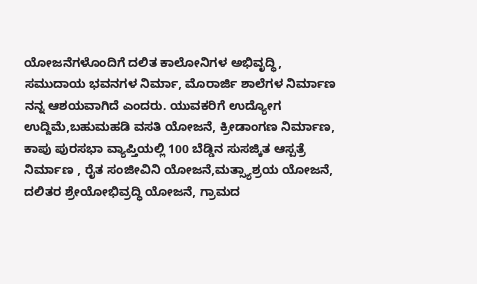ಯೋಜನೆಗಳೊಂದಿಗೆ ದಲಿತ ಕಾಲೋನಿಗಳ ಅಭಿವೃದ್ಧಿ, ಸಮುದಾಯ ಭವನಗಳ ನಿರ್ಮಾ, ಮೊರಾರ್ಜಿ ಶಾಲೆಗಳ ನಿರ್ಮಾಣ ನನ್ನ ಆಶಯವಾಗಿದೆ ಎಂದರು. ಯುವಕರಿಗೆ ಉದ್ಯೋಗ ಉದ್ದಿಮೆ,ಬಹುಮಹಡಿ ವಸತಿ ಯೋಜನೆ, ಕ್ರೀಡಾಂಗಣ ನಿರ್ಮಾಣ, ಕಾಪು ಪುರಸಭಾ ವ್ಯಾಪ್ತಿಯಲ್ಲಿ 100 ಬೆಡ್ಡಿನ ಸುಸಜ್ಕಿತ ಆಸ್ಪತ್ರೆ ನಿರ್ಮಾಣ , ರೈತ ಸಂಜೀವಿನಿ ಯೋಜನೆ,ಮತ್ಸ್ಯಾಶ್ರಯ ಯೋಜನೆ, ದಲಿತರ ಶ್ರೇಯೋಭಿವ್ರದ್ಧಿ ಯೋಜನೆ, ಗ್ರಾಮದ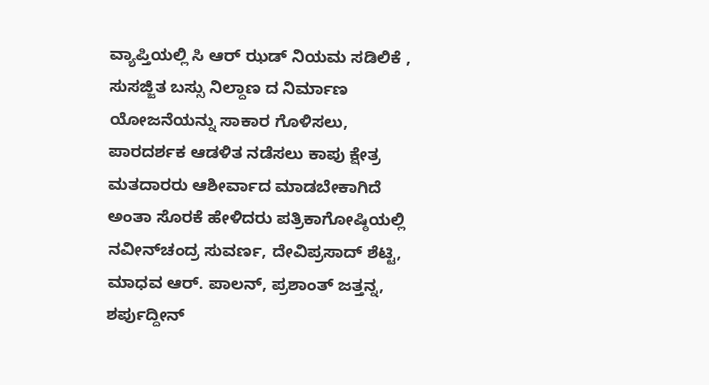ವ್ಯಾಪ್ತಿಯಲ್ಲಿ ಸಿ ಆರ್ ಝಡ್ ನಿಯಮ ಸಡಿಲಿಕೆ , ಸುಸಜ್ಜಿತ ಬಸ್ಸು ನಿಲ್ದಾಣ ದ ನಿರ್ಮಾಣ ಯೋಜನೆಯನ್ನು ಸಾಕಾರ ಗೊಳಿಸಲು, ಪಾರದರ್ಶಕ ಆಡಳಿತ ನಡೆಸಲು ಕಾಪು ಕ್ಷೇತ್ರ ಮತದಾರರು ಆಶೀರ್ವಾದ ಮಾಡಬೇಕಾಗಿದೆ ಅಂತಾ ಸೊರಕೆ ಹೇಳಿದರು ಪತ್ರಿಕಾಗೋಷ್ಠಿಯಲ್ಲಿ ನವೀನ್‌ಚಂದ್ರ ಸುವರ್ಣ, ದೇವಿಪ್ರಸಾದ್ ಶೆಟ್ಟಿ, ಮಾಧವ ಆರ್. ಪಾಲನ್, ಪ್ರಶಾಂತ್ ಜತ್ತನ್ನ, ಶರ್ಪುದ್ದೀನ್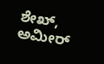ಶೇಖ್, ಅಮೀರ್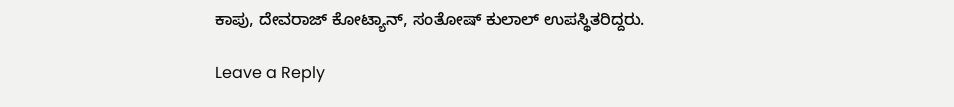ಕಾಪು, ದೇವರಾಜ್ ಕೋಟ್ಯಾನ್, ಸಂತೋಷ್ ಕುಲಾಲ್ ಉಪಸ್ಥಿತರಿದ್ದರು.

Leave a Reply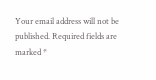Your email address will not be published. Required fields are marked *